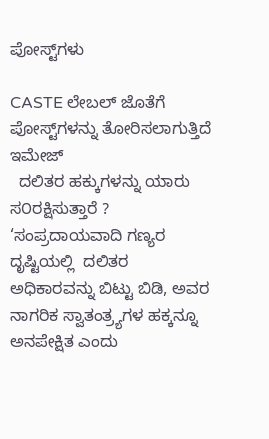ಪೋಸ್ಟ್‌ಗಳು

CASTE ಲೇಬಲ್ ಜೊತೆಗೆ ಪೋಸ್ಟ್‌ಗಳನ್ನು ತೋರಿಸಲಾಗುತ್ತಿದೆ
ಇಮೇಜ್
  ದಲಿತರ ಹಕ್ಕುಗಳನ್ನು ಯಾರು ಸ೦ರಕ್ಷಿಸುತ್ತಾರೆ ? ‘ಸಂಪ್ರದಾಯವಾದಿ ಗಣ್ಯರ ದೃಷ್ಟಿಯಲ್ಲಿ  ದಲಿತರ  ಅಧಿಕಾರವನ್ನು ಬಿಟ್ಟು ಬಿಡಿ, ಅವರ ನಾಗರಿಕ ಸ್ವಾತಂತ್ರ್ಯಗಳ ಹಕ್ಕನ್ನೂ  ಅನಪೇಕ್ಷಿತ ಎಂದು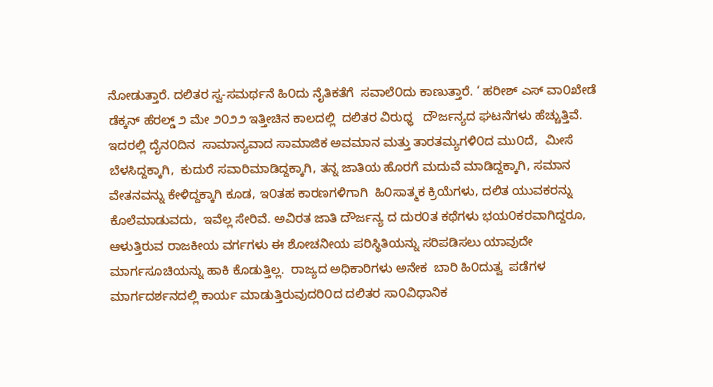ನೋಡುತ್ತಾರೆ. ದಲಿತರ ಸ್ವ-ಸಮರ್ಥನೆ ಹಿ೦ದು ನೈತಿಕತೆಗೆ  ಸವಾಲೆ೦ದು ಕಾಣುತ್ತಾರೆ. ‘ ಹರೀಶ್ ಎಸ್ ವಾ೦ಖೇಡೆ  ಡೆಕ್ಕನ್ ಹೆರಲ್ಡ್ ೨ ಮೇ ೨೦೨೨ ಇತ್ತೀಚಿನ ಕಾಲದಲ್ಲಿ  ದಲಿತರ ವಿರುಧ್ಧ   ದೌರ್ಜನ್ಯದ ಘಟನೆಗಳು ಹೆಚ್ಚುತ್ತಿವೆ. ಇದರಲ್ಲಿ ದೈನ೦ದಿನ  ಸಾಮಾನ್ಯವಾದ ಸಾಮಾಜಿಕ ಅವಮಾನ ಮತ್ತು ತಾರತಮ್ಯಗಳಿ೦ದ ಮು೦ದೆ,  ಮೀಸೆ ಬೆಳಸಿದ್ದಕ್ಕಾಗಿ,  ಕುದುರೆ ಸವಾರಿಮಾಡಿದ್ದಕ್ಕಾಗಿ, ತನ್ನ ಜಾತಿಯ ಹೊರಗೆ ಮದುವೆ ಮಾಡಿದ್ದಕ್ಕಾಗಿ, ಸಮಾನ ವೇತನವನ್ನು ಕೇಳಿದ್ದಕ್ಕಾಗಿ ಕೂಡ, ಇ೦ತಹ ಕಾರಣಗಳಿಗಾಗಿ  ಹಿ೦ಸಾತ್ಮಕ ಕ್ರಿಯೆಗಳು, ದಲಿತ ಯುವಕರನ್ನು ಕೊಲೆಮಾಡುವದು,  ಇವೆಲ್ಲ ಸೇರಿವೆ. ಅವಿರತ ಜಾತಿ ದೌರ್ಜನ್ಯ ದ ದುರ೦ತ ಕಥೆಗಳು ಭಯ೦ಕರವಾಗಿದ್ದರೂ, ಆಳುತ್ತಿರುವ ರಾಜಕೀಯ ವರ್ಗಗಳು ಈ ಶೋಚನೀಯ ಪರಿಸ್ಥಿತಿಯನ್ನು ಸರಿಪಡಿಸಲು ಯಾವುದೇ ಮಾರ್ಗಸೂಚಿಯನ್ನು ಹಾಕಿ ಕೊಡುತ್ತಿಲ್ಲ.  ರಾಜ್ಯದ ಅಧಿಕಾರಿಗಳು ಅನೇಕ  ಬಾರಿ ಹಿ೦ದುತ್ವ  ಪಡೆಗಳ  ಮಾರ್ಗದರ್ಶನದಲ್ಲಿ ಕಾರ್ಯ ಮಾಡುತ್ತಿರುವುದರಿ೦ದ ದಲಿತರ ಸಾ೦ವಿಧಾನಿಕ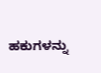ಹಕುಗಳನ್ನು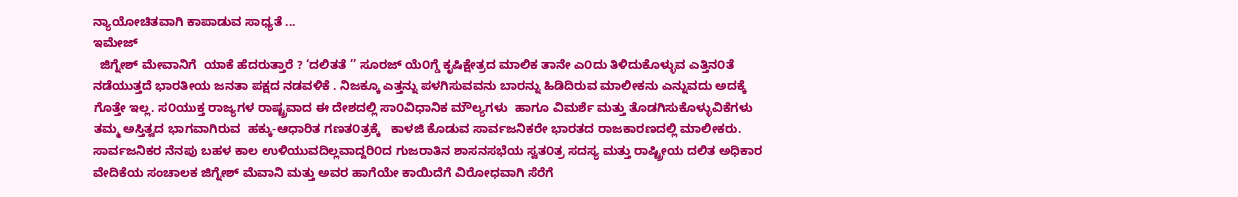ನ್ಯಾಯೋಚಿತವಾಗಿ ಕಾಪಾಡುವ ಸಾಧ್ಯತೆ ...
ಇಮೇಜ್
  ಜಿಗ್ನೇಶ್ ಮೇವಾನಿಗೆ  ಯಾಕೆ ಹೆದರುತ್ತಾರೆ ? ‘ದಲಿತತೆ ’’ ಸೂರಜ್ ಯೆ೦ಗ್ಡೆ ಕೃಷಿಕ್ಷೇತ್ರದ ಮಾಲಿಕ ತಾನೇ ಎ೦ದು ತಿಳಿದುಕೊಳ್ಳುವ ಎತ್ತಿನ೦ತೆ ನಡೆಯುತ್ತದೆ ಭಾರತೀಯ ಜನತಾ ಪಕ್ಷದ ನಡವಳಿಕೆ . ನಿಜಕ್ಕೂ ಎತ್ತನ್ನು ಪಳಗಿಸುವವನು ಬಾರನ್ನು ಹಿಡಿದಿರುವ ಮಾಲೀಕನು ಎನ್ನುವದು ಅದಕ್ಕೆ ಗೊತ್ತೇ ಇಲ್ಲ. ಸ೦ಯುಕ್ತ ರಾಜ್ಯಗಳ ರಾಷ್ಟ್ರವಾದ ಈ ದೇಶದಲ್ಲಿ ಸಾ೦ವಿಧಾನಿಕ ಮೌಲ್ಯಗಳು  ಹಾಗೂ ವಿಮರ್ಶೆ ಮತ್ತು ತೊಡಗಿಸುಕೊಳ್ಳುವಿಕೆಗಳು ತಮ್ಮ ಅಸ್ತಿತ್ವದ ಭಾಗವಾಗಿರುವ  ಹಕ್ಕು-ಆಧಾರಿತ ಗಣತ೦ತ್ರಕ್ಕೆ   ಕಾಳಜಿ ಕೊಡುವ ಸಾರ್ವಜನಿಕರೇ ಭಾರತದ ರಾಜಕಾರಣದಲ್ಲಿ ಮಾಲೀಕರು. ಸಾರ್ವಜನಿಕರ ನೆನಪು ಬಹಳ ಕಾಲ ಉಳಿಯುವದಿಲ್ಲವಾದ್ದರಿ೦ದ ಗುಜರಾತಿನ ಶಾಸನಸಭೆಯ ಸ್ವತ೦ತ್ರ ಸದಸ್ಯ ಮತ್ತು ರಾಷ್ಟ್ರೀಯ ದಲಿತ ಅಧಿಕಾರ ವೇದಿಕೆಯ ಸಂಚಾಲಕ ಜಿಗ್ನೇಶ್ ಮೆವಾನಿ ಮತ್ತು ಅವರ ಹಾಗೆಯೇ ಕಾಯಿದೆಗೆ ವಿರೋಧವಾಗಿ ಸೆರೆಗೆ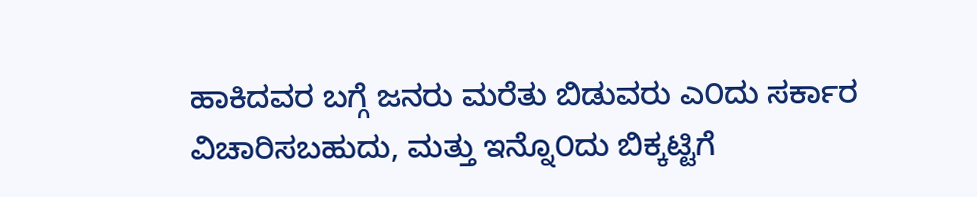ಹಾಕಿದವರ ಬಗ್ಗೆ ಜನರು ಮರೆತು ಬಿಡುವರು ಎ೦ದು ಸರ್ಕಾರ ವಿಚಾರಿಸಬಹುದು, ಮತ್ತು ಇನ್ನೊ೦ದು ಬಿಕ್ಕಟ್ಟಿಗೆ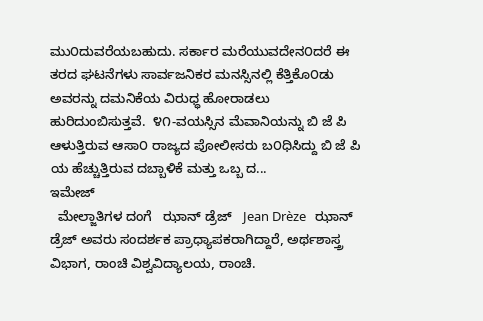ಮು೦ದುವರೆಯಬಹುದು. ಸರ್ಕಾರ ಮರೆಯುವದೇನ೦ದರೆ ಈ ತರದ ಘಟನೆಗಳು ಸಾರ್ವಜನಿಕರ ಮನಸ್ಸಿನಲ್ಲಿ ಕೆತ್ತಿಕೊ೦ಡು ಅವರನ್ನು ದಮನಿಕೆಯ ವಿರುಧ್ಧ ಹೋರಾಡಲು ಹುರಿದುಂಬಿಸುತ್ತವೆ.  ೪೧-ವಯಸ್ಸಿನ ಮೆವಾನಿಯನ್ನು ಬಿ ಜೆ ಪಿ ಆಳುತ್ತಿರುವ ಆಸಾ೦ ರಾಜ್ಯದ ಪೋಲೀಸರು ಬ೦ಧಿಸಿದ್ದು ಬಿ ಜೆ ಪಿ ಯ ಹೆಚ್ಚುತ್ತಿರುವ ದಬ್ಬಾಳಿಕೆ ಮತ್ತು ಒಬ್ಬ ದ...
ಇಮೇಜ್
  ಮೇಲ್ಜಾತಿಗಳ ದಂಗೆ   ಝಾನ್ ಡ್ರೆಜ್   Jean Drèze   ಝಾನ್ ಡ್ರೆಜ್ ಅವರು ಸಂದರ್ಶಕ ಪ್ರಾಧ್ಯಾಪಕರಾಗಿದ್ದಾರೆ, ಅರ್ಥಶಾಸ್ತ್ರ ವಿಭಾಗ, ರಾಂಚಿ ವಿಶ್ವವಿದ್ಯಾಲಯ, ರಾಂಚಿ.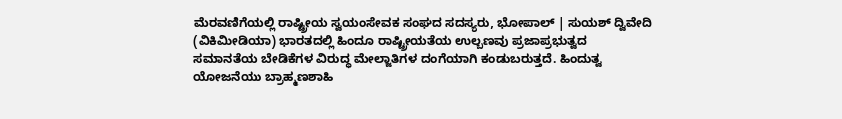ಮೆರವಣಿಗೆಯಲ್ಲಿ ರಾಷ್ಟ್ರೀಯ ಸ್ವಯಂಸೇವಕ ಸಂಘದ ಸದಸ್ಯರು, ಭೋಪಾಲ್‌ | ಸುಯಶ್ ದ್ವಿವೇದಿ (ವಿಕಿಮೀಡಿಯಾ) ಭಾರತದಲ್ಲಿ ಹಿಂದೂ ರಾಷ್ಟ್ರೀಯತೆಯ ಉಲ್ಬಣವು ಪ್ರಜಾಪ್ರಭುತ್ವದ ಸಮಾನತೆಯ ಬೇಡಿಕೆಗಳ ವಿರುದ್ಧ ಮೇಲ್ಜಾತಿಗಳ ದಂಗೆಯಾಗಿ ಕಂಡುಬರುತ್ತದೆ. ಹಿಂದುತ್ವ ಯೋಜನೆಯು ಬ್ರಾಹ್ಮಣಶಾಹಿ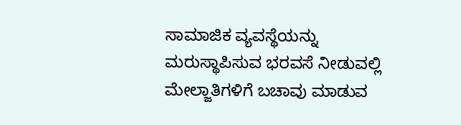ಸಾಮಾಜಿಕ ವ್ಯವಸ್ಥೆಯನ್ನು ಮರುಸ್ಥಾಪಿಸುವ ಭರವಸೆ ನೀಡುವಲ್ಲಿ ಮೇಲ್ಜಾತಿಗಳಿಗೆ ಬಚಾವು ಮಾಡುವ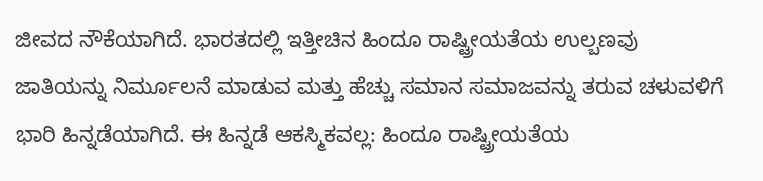ಜೀವದ ನೌಕೆಯಾಗಿದೆ. ಭಾರತದಲ್ಲಿ ಇತ್ತೀಚಿನ ಹಿಂದೂ ರಾಷ್ಟ್ರೀಯತೆಯ ಉಲ್ಬಣವು ಜಾತಿಯನ್ನು ನಿರ್ಮೂಲನೆ ಮಾಡುವ ಮತ್ತು ಹೆಚ್ಚು ಸಮಾನ ಸಮಾಜವನ್ನು ತರುವ ಚಳುವಳಿಗೆ ಭಾರಿ ಹಿನ್ನಡೆಯಾಗಿದೆ. ಈ ಹಿನ್ನಡೆ ಆಕಸ್ಮಿಕವಲ್ಲ: ಹಿಂದೂ ರಾಷ್ಟ್ರೀಯತೆಯ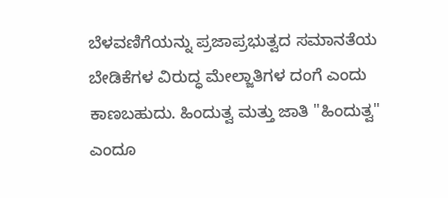ಬೆಳವಣಿಗೆಯನ್ನು ಪ್ರಜಾಪ್ರಭುತ್ವದ ಸಮಾನತೆಯ ಬೇಡಿಕೆಗಳ ವಿರುದ್ಧ ಮೇಲ್ಜಾತಿಗಳ ದಂಗೆ ಎಂದು ಕಾಣಬಹುದು. ಹಿಂದುತ್ವ ಮತ್ತು ಜಾತಿ "ಹಿಂದುತ್ವ" ಎಂದೂ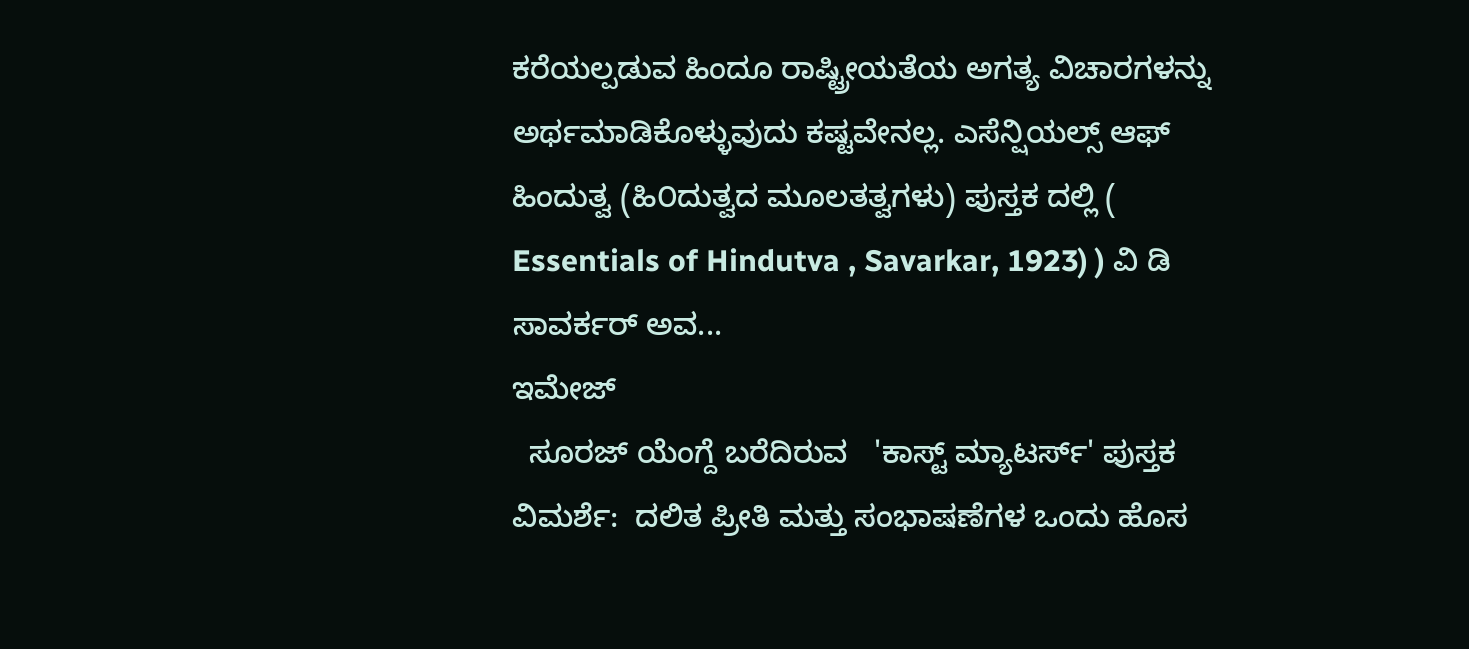ಕರೆಯಲ್ಪಡುವ ಹಿಂದೂ ರಾಷ್ಟ್ರೀಯತೆಯ ಅಗತ್ಯ ವಿಚಾರಗಳನ್ನು ಅರ್ಥಮಾಡಿಕೊಳ್ಳುವುದು ಕಷ್ಟವೇನಲ್ಲ. ಎಸೆನ್ಷಿಯಲ್ಸ್ ಆಫ್ ಹಿಂದುತ್ವ (ಹಿ೦ದುತ್ವದ ಮೂಲತತ್ವಗಳು) ಪುಸ್ತಕ ದಲ್ಲಿ ( Essentials of Hindutva , Savarkar, 1923) ) ವಿ ಡಿ ಸಾವರ್ಕರ್ ಅವ...
ಇಮೇಜ್
  ಸೂರಜ್ ಯೆಂಗ್ದೆ ಬರೆದಿರುವ   'ಕಾಸ್ಟ್ ಮ್ಯಾಟರ್ಸ್' ಪುಸ್ತಕ ವಿಮರ್ಶೆ:  ದಲಿತ ಪ್ರೀತಿ ಮತ್ತು ಸಂಭಾಷಣೆಗಳ ಒಂದು ಹೊಸ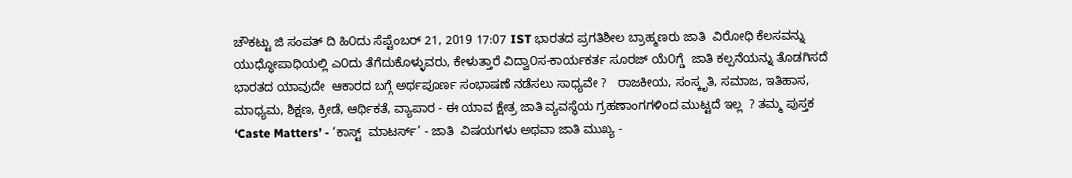ಚೌಕಟ್ಟು ಜಿ ಸಂಪತ್ ದಿ ಹಿ೦ದು ಸೆಪ್ಟೆಂಬರ್ 21, 2019 17:07 IST ಭಾರತದ ಪ್ರಗತಿಶೀಲ ಬ್ರಾಹ್ಮಣರು ಜಾತಿ  ವಿರೋಧಿ ಕೆಲಸವನ್ನು  ಯುಧ್ಧೋಪಾಧಿಯಲ್ಲಿ ಎ೦ದು ತೆಗೆದುಕೊಳ್ಳುವರು, ಕೇಳುತ್ತಾರೆ ವಿದ್ವಾ೦ಸ-ಕಾರ್ಯಕರ್ತ ಸೂರಜ್ ಯೆ೦ಗ್ಡೆ  ಜಾತಿ ಕಲ್ಪನೆಯನ್ನು ತೊಡಗಿಸದೆ  ಭಾರತದ ಯಾವುದೇ  ಆಕಾರದ ಬಗ್ಗೆ ಅರ್ಥಪೂರ್ಣ ಸಂಭಾಷಣೆ ನಡೆಸಲು ಸಾಧ್ಯವೇ ?   ರಾಜಕೀಯ, ಸಂಸ್ಕೃತಿ, ಸಮಾಜ, ಇತಿಹಾಸ, ಮಾಧ್ಯಮ, ಶಿಕ್ಷಣ, ಕ್ರೀಡೆ, ಆರ್ಥಿಕತೆ, ವ್ಯಾಪಾರ - ಈ ಯಾವ ಕ್ಷೇತ್ರ ಜಾತಿ ವ್ಯವಸ್ಥೆಯ ಗ್ರಹಣಾಂಗಗಳಿಂದ ಮುಟ್ಟದೆ ಇಲ್ಲ  ? ತಮ್ಮ ಪುಸ್ತಕ ‘Caste Matters’ - ‘ಕಾಸ್ಟ್  ಮಾಟರ್ಸ್’ - ಜಾತಿ  ವಿಷಯಗಳು ಅಥವಾ ಜಾತಿ ಮುಖ್ಯ -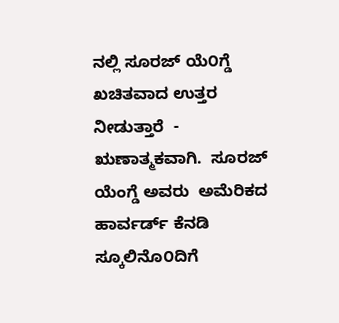ನಲ್ಲಿ ಸೂರಜ್ ಯೆ೦ಗ್ಡೆ  ಖಚಿತವಾದ ಉತ್ತರ ನೀಡುತ್ತಾರೆ  - ಋಣಾತ್ಮಕವಾಗಿ.  ಸೂರಜ್ ಯೆಂಗ್ಡೆ ಅವರು  ಅಮೆರಿಕದ ಹಾರ್ವರ್ಡ್ ಕೆನಡಿ ಸ್ಕೂಲಿನೊ೦ದಿಗೆ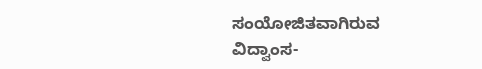ಸಂಯೋಜಿತವಾಗಿರುವ ವಿದ್ವಾಂಸ-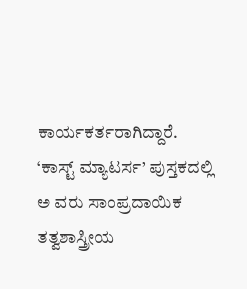ಕಾರ್ಯಕರ್ತರಾಗಿದ್ದಾರೆ. ‘ಕಾಸ್ಟ್ ಮ್ಯಾಟರ್ಸ’ ಪುಸ್ತಕದಲ್ಲಿ ಅ ವರು ಸಾಂಪ್ರದಾಯಿಕ ತತ್ವಶಾಸ್ತ್ರೀಯ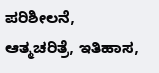ಪರಿಶೀಲನೆ, ಆತ್ಮಚರಿತ್ರೆ, ಇತಿಹಾಸ,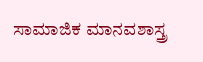ಸಾಮಾಜಿಕ ಮಾನವಶಾಸ್ತ್ರ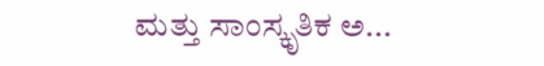ಮತ್ತು ಸಾಂಸ್ಕೃತಿಕ ಅ...